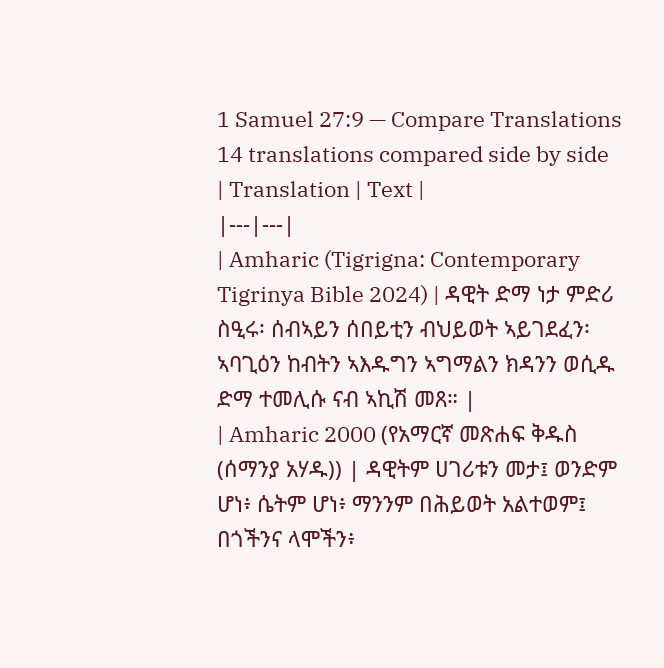1 Samuel 27:9 — Compare Translations
14 translations compared side by side
| Translation | Text |
|---|---|
| Amharic (Tigrigna: Contemporary Tigrinya Bible 2024) | ዳዊት ድማ ነታ ምድሪ ስዒሩ፡ ሰብኣይን ሰበይቲን ብህይወት ኣይገደፈን፡ ኣባጊዕን ከብትን ኣእዱግን ኣግማልን ክዳንን ወሲዱ ድማ ተመሊሱ ናብ ኣኪሽ መጸ። |
| Amharic 2000 (የአማርኛ መጽሐፍ ቅዱስ (ሰማንያ አሃዱ)) | ዳዊትም ሀገሪቱን መታ፤ ወንድም ሆነ፥ ሴትም ሆነ፥ ማንንም በሕይወት አልተወም፤ በጎችንና ላሞችን፥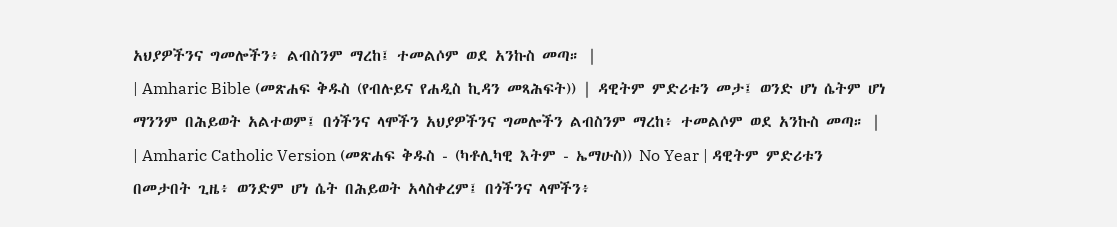አህያዎችንና ግመሎችን፥ ልብስንም ማረከ፤ ተመልሶም ወደ አንኩስ መጣ። |
| Amharic Bible (መጽሐፍ ቅዱስ (የብሉይና የሐዲስ ኪዳን መጻሕፍት)) | ዳዊትም ምድሪቱን መታ፤ ወንድ ሆነ ሴትም ሆነ ማንንም በሕይወት አልተወም፤ በጎችንና ላሞችን አህያዎችንና ግመሎችን ልብስንም ማረከ፥ ተመልሶም ወደ አንኩስ መጣ። |
| Amharic Catholic Version (መጽሐፍ ቅዱስ - (ካቶሊካዊ እትም - ኤማሁስ)) No Year | ዳዊትም ምድሪቱን በመታበት ጊዜ፥ ወንድም ሆነ ሴት በሕይወት አላስቀረም፤ በጎችንና ላሞችን፥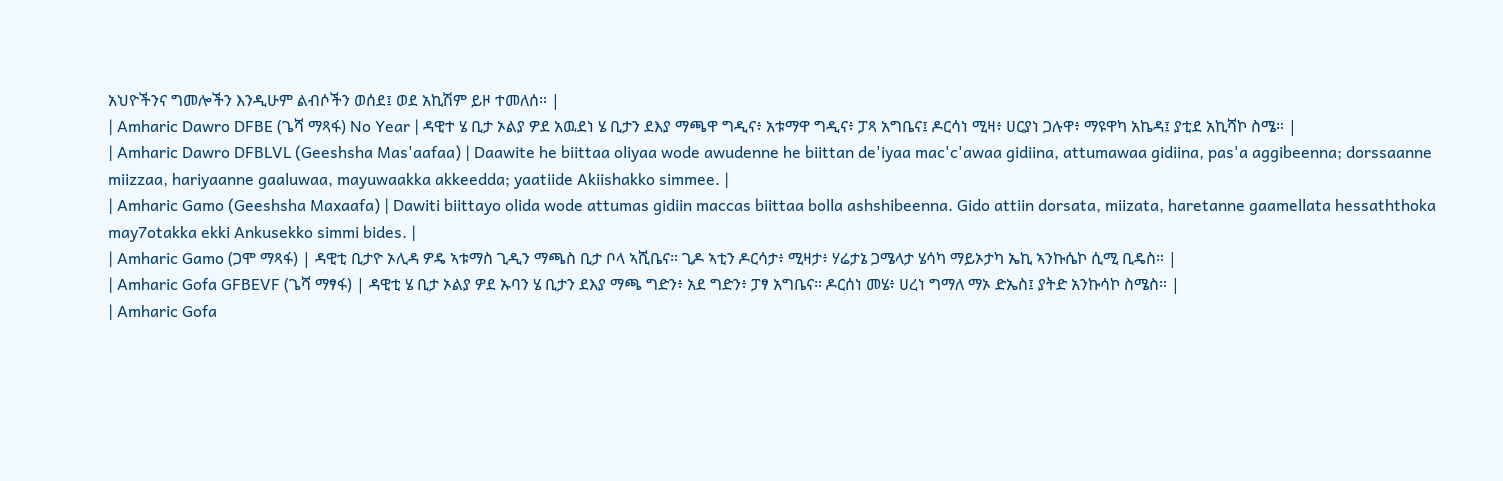አህዮችንና ግመሎችን እንዲሁም ልብሶችን ወሰደ፤ ወደ አኪሽም ይዞ ተመለሰ። |
| Amharic Dawro DFBE (ጌሻ ማጻፋ) No Year | ዳዊተ ሄ ቢታ ኦልያ ዎደ አዉደነ ሄ ቢታን ደእያ ማጫዋ ግዲና፥ አቱማዋ ግዲና፥ ፓጻ አግቤና፤ ዶርሳነ ሚዛ፥ ሀርያነ ጋሉዋ፥ ማዩዋካ አኬዳ፤ ያቲደ አኪሻኮ ስሜ። |
| Amharic Dawro DFBLVL (Geeshsha Mas'aafaa) | Daawite he biittaa oliyaa wode awudenne he biittan de'iyaa mac'c'awaa gidiina, attumawaa gidiina, pas'a aggibeenna; dorssaanne miizzaa, hariyaanne gaaluwaa, mayuwaakka akkeedda; yaatiide Akiishakko simmee. |
| Amharic Gamo (Geeshsha Maxaafa) | Dawiti biittayo olida wode attumas gidiin maccas biittaa bolla ashshibeenna. Gido attiin dorsata, miizata, haretanne gaamellata hessaththoka may7otakka ekki Ankusekko simmi bides. |
| Amharic Gamo (ጋሞ ማጻፋ) | ዳዊቲ ቢታዮ ኦሊዳ ዎዴ ኣቱማስ ጊዲን ማጫስ ቢታ ቦላ ኣሺቤና። ጊዶ ኣቲን ዶርሳታ፥ ሚዛታ፥ ሃሬታኔ ጋሜላታ ሄሳካ ማይኦታካ ኤኪ ኣንኩሴኮ ሲሚ ቢዴስ። |
| Amharic Gofa GFBEVF (ጌሻ ማፃፋ) | ዳዊቲ ሄ ቢታ ኦልያ ዎደ ኡባን ሄ ቢታን ደእያ ማጫ ግድን፥ አደ ግድን፥ ፓፃ አግቤና። ዶርሰነ መሄ፥ ሀረነ ግማለ ማኦ ድኤስ፤ ያትድ አንኩሳኮ ስሜስ። |
| Amharic Gofa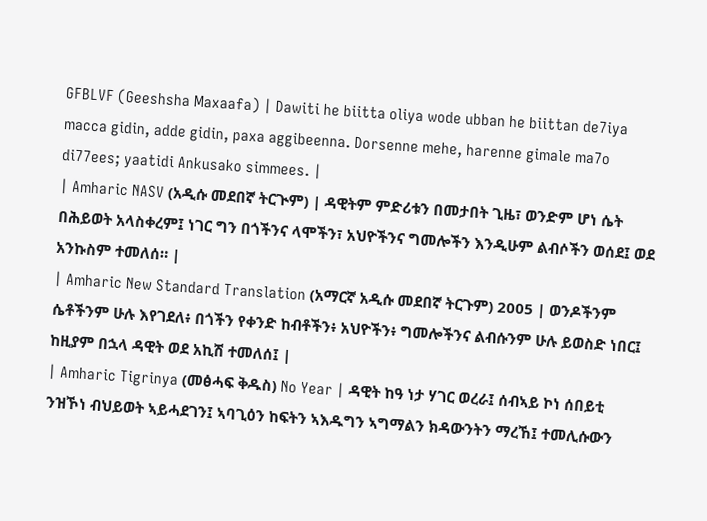GFBLVF (Geeshsha Maxaafa) | Dawiti he biitta oliya wode ubban he biittan de7iya macca gidin, adde gidin, paxa aggibeenna. Dorsenne mehe, harenne gimale ma7o di77ees; yaatidi Ankusako simmees. |
| Amharic NASV (አዲሱ መደበኛ ትርጒም) | ዳዊትም ምድሪቱን በመታበት ጊዜ፣ ወንድም ሆነ ሴት በሕይወት አላስቀረም፤ ነገር ግን በጎችንና ላሞችን፣ አህዮችንና ግመሎችን እንዲሁም ልብሶችን ወሰደ፤ ወደ አንኩስም ተመለሰ። |
| Amharic New Standard Translation (አማርኛ አዲሱ መደበኛ ትርጉም) 2005 | ወንዶችንም ሴቶችንም ሁሉ እየገደለ፥ በጎችን የቀንድ ከብቶችን፥ አህዮችን፥ ግመሎችንና ልብሱንም ሁሉ ይወስድ ነበር፤ ከዚያም በኋላ ዳዊት ወደ አኪሽ ተመለሰ፤ |
| Amharic Tigrinya (መፅሓፍ ቅዱስ) No Year | ዳዊት ከዓ ነታ ሃገር ወረራ፤ ሰብኣይ ኮነ ሰበይቲ ንዝኾነ ብህይወት ኣይሓደገን፤ ኣባጊዕን ከፍትን ኣእዱግን ኣግማልን ክዳውንትን ማረኸ፤ ተመሊሱውን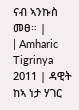ናብ ኣንኩስ መፀ። |
| Amharic Tigrinya 2011 | ዳዊት ከኣ ነታ ሃገር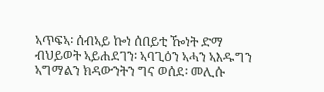ኣጥፍኣ፡ ሰብኣይ ኰነ ሰበይቲ ዀነት ድማ ብህይወት ኣይሐደገን፡ ኣባጊዕን ኣሓን ኣእዱግን ኣግማልን ክዳውንትን ግና ወሰደ፡ መሊሱ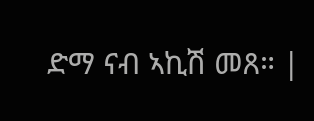ድማ ናብ ኣኪሽ መጸ። |